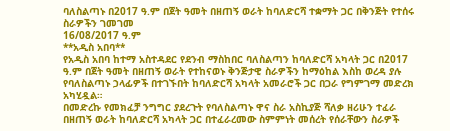ባለስልጣኑ በ2017 ዓ.ም በጀት ዓመት በዘጠኝ ወራት ከባለድርሻ ተቋማት ጋር በቅንጅት የተሰሩ ስራዎችን ገመገመ
16/08/2017 ዓ.ም
**አዲስ አበባ**
የአዲስ አበባ ከተማ አስተዳደር የደንብ ማስከበር ባለስልጣን ከባለድርሻ አካላት ጋር በ2017 ዓ.ም በጀት ዓመት በዘጠኝ ወራት የተከናወኑ ቅንጅታዊ ስራዎችን ከማዕከል እስከ ወረዳ ያሉ የባለስልጣኑ ኃላፊዎች በተገኙበት ከባለድርሻ አካላት አመራሮች ጋር በጋራ የግምገማ መድረክ አካሂዷል።
በመድረኩ የመክፈቻ ንግግር ያደረጉት የባለስልጣኑ ዋና ስራ አስኪያጅ ሻለቃ ዘሪሁን ተፈራ በዘጠኝ ወራት ከባለድርሻ አካላት ጋር በተፈራረመው ስምምነት መሰረት የሰራቸውን ስራዎች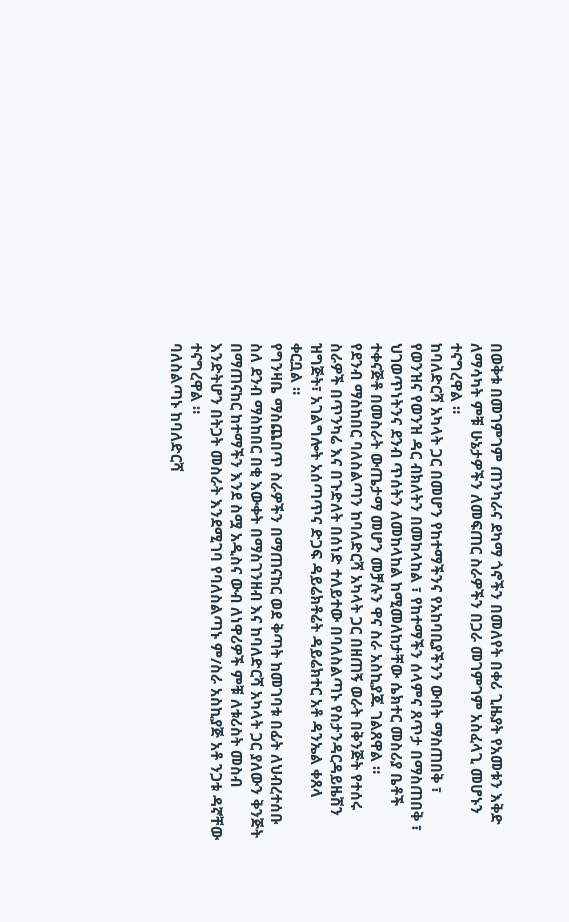በወቅቱ በመገምገም ጠንካራና ደካማ ጎኖችን በመለየት በቀሪ ጊዜያት የአመቱን እቅድ ለማሳካት ምቹ ሁኔታዎችን ለመፍጠር ስራዎችን በጋራ መገምገም አስፈላጊ መሆኑን ተናግረዋል ።
ከባለድርሻ አካላት ጋር በመሆን የከተማችንና የአከባቢያችንን ውበት ማስጠበቅ ፣ የወንዝና የወንዝ ዳር ብክለትን በመከላከል ፣ የከተማችን ሰላምና ጸጥታ በማስጠበቅ ፣ ህገወጥነትንና ደንብ ጥሰትን ለመከላከል ከሚመለከታቸው ሴክተር መስሪያ ቤቶች ተቀናጅቶ በመስራት ውጤታማ መሆን መቻሉን ዋና ስራ አስኪያጁ ገልጸዋል ።
የደንብ ማስከበር ባለስልጣን ከባለድርሻ አካላት ጋር በዘጠኝ ወራት በቅንጅት የተሰሩ ስራዎች በጥንካሬ እና በጉድለት በሰነድ ተለይተው በባለስልጣኑ የስታንዳርዳይዜሽን ዝግጅት፣ አገልግሎት አሰጣጥና ድጋፍ ዳይሬክቶሬት ዳይሬክተር አቶ ዳንኤል ቀጸላ ቀርቧል ።
የግንዛቤ ማስጨበጥ ስራዎችን በማጠናከር ወደ ቅጣት ከመገባቱ በፊት ለህብረተሰቡ ስለ ደንብ ማስከበር በቂ እውቀት በማስገንዘብ እና ከባለድርሻ አካላት ጋር ያለውን ቅንጅት በማጠናከር ከተማችን እንደ ስሟ አዲስና ውብ ለነዋሪዎች ምቹ ለቱሪስት መስብ እንድትሆን በትጋት መስራት እንደሚገባ የባለስልጣኑ ም/ስራ አስኪያጅ አቶ ንጋቱ ዳኛቸው ተናግረዋል ።
ባለስልጣኑ ከባለድርሻ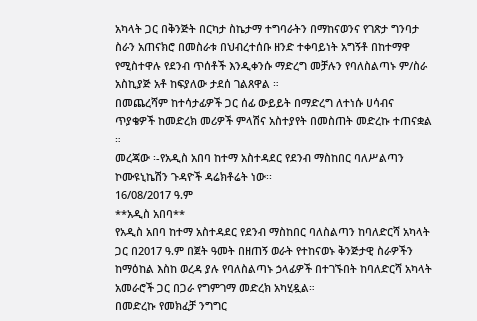አካላት ጋር በቅንጅት በርካታ ስኬታማ ተግባራትን በማከናወንና የገጽታ ግንባታ ስራን አጠናክሮ በመስራቱ በህብረተሰቡ ዘንድ ተቀባይነት አግኝቶ በከተማዋ የሚስተዋሉ የደንብ ጥሰቶች እንዲቀንሱ ማድረግ መቻሉን የባለስልጣኑ ም/ስራ አስኪያጅ አቶ ከፍያለው ታደሰ ገልጸዋል ።
በመጨረሻም ከተሳታፊዎች ጋር ሰፊ ውይይት በማድረግ ለተነሱ ሀሳብና ጥያቄዎች ከመድረክ መሪዎች ምላሽና አስተያየት በመስጠት መድረኩ ተጠናቋል ።
መረጃው ፡-የአዲስ አበባ ከተማ አስተዳደር የደንብ ማስከበር ባለሥልጣን ኮሙዩኒኬሽን ጉዳዮች ዳሬክቶሬት ነው፡፡
16/08/2017 ዓ.ም
**አዲስ አበባ**
የአዲስ አበባ ከተማ አስተዳደር የደንብ ማስከበር ባለስልጣን ከባለድርሻ አካላት ጋር በ2017 ዓ.ም በጀት ዓመት በዘጠኝ ወራት የተከናወኑ ቅንጅታዊ ስራዎችን ከማዕከል እስከ ወረዳ ያሉ የባለስልጣኑ ኃላፊዎች በተገኙበት ከባለድርሻ አካላት አመራሮች ጋር በጋራ የግምገማ መድረክ አካሂዷል።
በመድረኩ የመክፈቻ ንግግር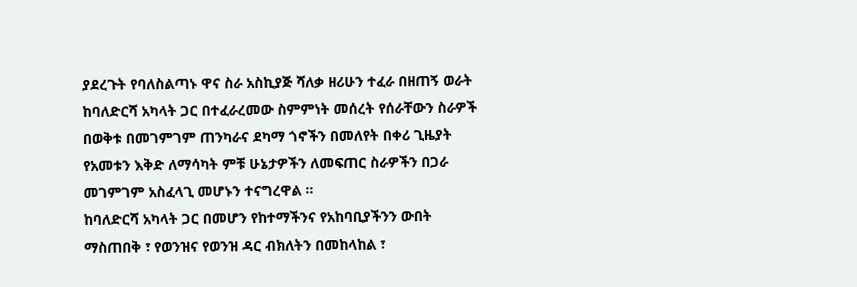ያደረጉት የባለስልጣኑ ዋና ስራ አስኪያጅ ሻለቃ ዘሪሁን ተፈራ በዘጠኝ ወራት ከባለድርሻ አካላት ጋር በተፈራረመው ስምምነት መሰረት የሰራቸውን ስራዎች በወቅቱ በመገምገም ጠንካራና ደካማ ጎኖችን በመለየት በቀሪ ጊዜያት የአመቱን እቅድ ለማሳካት ምቹ ሁኔታዎችን ለመፍጠር ስራዎችን በጋራ መገምገም አስፈላጊ መሆኑን ተናግረዋል ።
ከባለድርሻ አካላት ጋር በመሆን የከተማችንና የአከባቢያችንን ውበት ማስጠበቅ ፣ የወንዝና የወንዝ ዳር ብክለትን በመከላከል ፣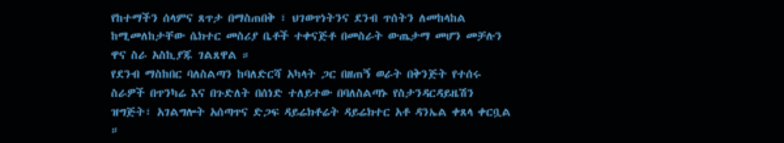የከተማችን ሰላምና ጸጥታ በማስጠበቅ ፣ ህገወጥነትንና ደንብ ጥሰትን ለመከላከል ከሚመለከታቸው ሴክተር መስሪያ ቤቶች ተቀናጅቶ በመስራት ውጤታማ መሆን መቻሉን ዋና ስራ አስኪያጁ ገልጸዋል ።
የደንብ ማስከበር ባለስልጣን ከባለድርሻ አካላት ጋር በዘጠኝ ወራት በቅንጅት የተሰሩ ስራዎች በጥንካሬ እና በጉድለት በሰነድ ተለይተው በባለስልጣኑ የስታንዳርዳይዜሽን ዝግጅት፣ አገልግሎት አሰጣጥና ድጋፍ ዳይሬክቶሬት ዳይሬክተር አቶ ዳንኤል ቀጸላ ቀርቧል ።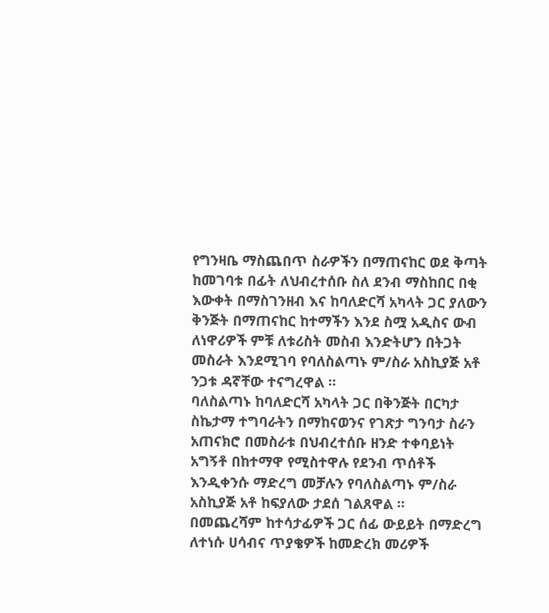የግንዛቤ ማስጨበጥ ስራዎችን በማጠናከር ወደ ቅጣት ከመገባቱ በፊት ለህብረተሰቡ ስለ ደንብ ማስከበር በቂ እውቀት በማስገንዘብ እና ከባለድርሻ አካላት ጋር ያለውን ቅንጅት በማጠናከር ከተማችን እንደ ስሟ አዲስና ውብ ለነዋሪዎች ምቹ ለቱሪስት መስብ እንድትሆን በትጋት መስራት እንደሚገባ የባለስልጣኑ ም/ስራ አስኪያጅ አቶ ንጋቱ ዳኛቸው ተናግረዋል ።
ባለስልጣኑ ከባለድርሻ አካላት ጋር በቅንጅት በርካታ ስኬታማ ተግባራትን በማከናወንና የገጽታ ግንባታ ስራን አጠናክሮ በመስራቱ በህብረተሰቡ ዘንድ ተቀባይነት አግኝቶ በከተማዋ የሚስተዋሉ የደንብ ጥሰቶች እንዲቀንሱ ማድረግ መቻሉን የባለስልጣኑ ም/ስራ አስኪያጅ አቶ ከፍያለው ታደሰ ገልጸዋል ።
በመጨረሻም ከተሳታፊዎች ጋር ሰፊ ውይይት በማድረግ ለተነሱ ሀሳብና ጥያቄዎች ከመድረክ መሪዎች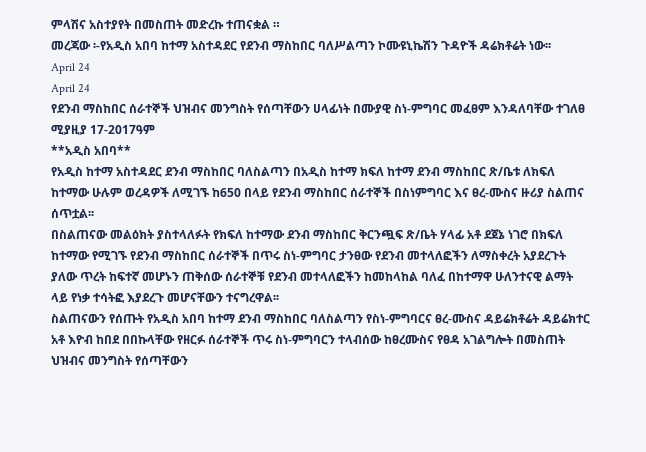ምላሽና አስተያየት በመስጠት መድረኩ ተጠናቋል ።
መረጃው ፡-የአዲስ አበባ ከተማ አስተዳደር የደንብ ማስከበር ባለሥልጣን ኮሙዩኒኬሽን ጉዳዮች ዳሬክቶሬት ነው፡፡
April 24
April 24
የደንብ ማስከበር ሰራተኞች ህዝብና መንግስት የሰጣቸውን ሀላፊነት በሙያዊ ስነ-ምግባር መፈፀም እንዳለባቸው ተገለፀ
ሚያዚያ 17-2017ዓም
**አዲስ አበባ**
የአዲስ ከተማ አስተዳደር ደንብ ማስከበር ባለስልጣን በአዲስ ከተማ ክፍለ ከተማ ደንብ ማስከበር ጽ/ቤቱ ለክፍለ ከተማው ሁሉም ወረዳዎች ለሚገኙ ከ650 በላይ የደንብ ማስከበር ሰራተኞች በስነምግባር እና ፀረ-ሙስና ዙሪያ ስልጠና ሰጥቷል፡፡
በስልጠናው መልዕክት ያስተላለፉት የክፍለ ከተማው ደንብ ማስከበር ቅርንጯፍ ጽ/ቤት ሃላፊ አቶ ደጀኔ ነገሮ በክፍለ ከተማው የሚገኙ የደንብ ማስከበር ሰራተኞች በጥሩ ስነ-ምግባር ታንፀው የደንብ መተላለፎችን ለማስቀረት አያደረጉት ያለው ጥረት ከፍተኛ መሆኑን ጠቅሰው ሰራተኞቹ የደንብ መተላለፎችን ከመከላከል ባለፈ በከተማዋ ሁለንተናዊ ልማት ላይ የነቃ ተሳትፎ እያደረጉ መሆናቸውን ተናግረዋል፡፡
ስልጠናውን የሰጡት የአዲስ አበባ ከተማ ደንብ ማስከበር ባለስልጣን የስነ-ምግባርና ፀረ-ሙስና ዳይሬክቶሬት ዳይሬክተር አቶ እዮብ ከበደ በበኩላቸው የዘርፉ ሰራተኞች ጥሩ ስነ-ምግባርን ተላብሰው ከፀረሙስና የፀዳ አገልግሎት በመስጠት ህዝብና መንግስት የሰጣቸውን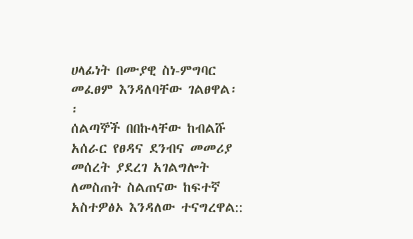ሀላፊነት በሙያዊ ስነ-ምግባር መፈፀም እንዳለባቸው ገልፀዋል፡፡
ሰልጣኞች በበኩላቸው ከብልሹ አሰራር የፀዳና ደንብና መመሪያ መሰረት ያደረገ አገልግሎት ለመስጠት ስልጠናው ከፍተኛ አስተዎፅኦ እንዳለው ተናግረዋል::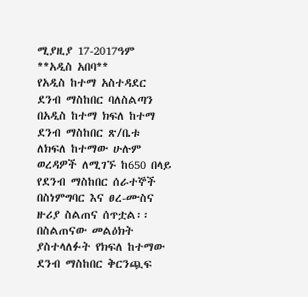ሚያዚያ 17-2017ዓም
**አዲስ አበባ**
የአዲስ ከተማ አስተዳደር ደንብ ማስከበር ባለስልጣን በአዲስ ከተማ ክፍለ ከተማ ደንብ ማስከበር ጽ/ቤቱ ለክፍለ ከተማው ሁሉም ወረዳዎች ለሚገኙ ከ650 በላይ የደንብ ማስከበር ሰራተኞች በስነምግባር እና ፀረ-ሙስና ዙሪያ ስልጠና ሰጥቷል፡፡
በስልጠናው መልዕክት ያስተላለፉት የክፍለ ከተማው ደንብ ማስከበር ቅርንጯፍ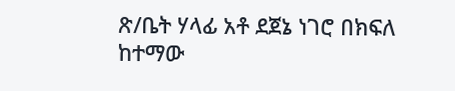ጽ/ቤት ሃላፊ አቶ ደጀኔ ነገሮ በክፍለ ከተማው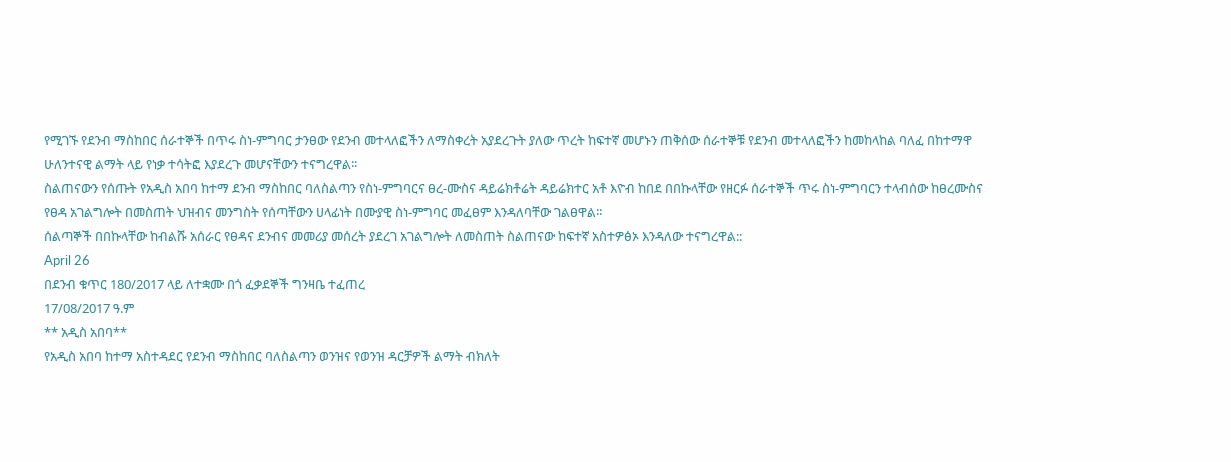የሚገኙ የደንብ ማስከበር ሰራተኞች በጥሩ ስነ-ምግባር ታንፀው የደንብ መተላለፎችን ለማስቀረት አያደረጉት ያለው ጥረት ከፍተኛ መሆኑን ጠቅሰው ሰራተኞቹ የደንብ መተላለፎችን ከመከላከል ባለፈ በከተማዋ ሁለንተናዊ ልማት ላይ የነቃ ተሳትፎ እያደረጉ መሆናቸውን ተናግረዋል፡፡
ስልጠናውን የሰጡት የአዲስ አበባ ከተማ ደንብ ማስከበር ባለስልጣን የስነ-ምግባርና ፀረ-ሙስና ዳይሬክቶሬት ዳይሬክተር አቶ እዮብ ከበደ በበኩላቸው የዘርፉ ሰራተኞች ጥሩ ስነ-ምግባርን ተላብሰው ከፀረሙስና የፀዳ አገልግሎት በመስጠት ህዝብና መንግስት የሰጣቸውን ሀላፊነት በሙያዊ ስነ-ምግባር መፈፀም እንዳለባቸው ገልፀዋል፡፡
ሰልጣኞች በበኩላቸው ከብልሹ አሰራር የፀዳና ደንብና መመሪያ መሰረት ያደረገ አገልግሎት ለመስጠት ስልጠናው ከፍተኛ አስተዎፅኦ እንዳለው ተናግረዋል::
April 26
በደንብ ቁጥር 180/2017 ላይ ለተቋሙ በጎ ፈቃደኞች ግንዛቤ ተፈጠረ
17/08/2017 ዓ.ም
** አዲስ አበባ**
የአዲስ አበባ ከተማ አስተዳደር የደንብ ማስከበር ባለስልጣን ወንዝና የወንዝ ዳርቻዎች ልማት ብክለት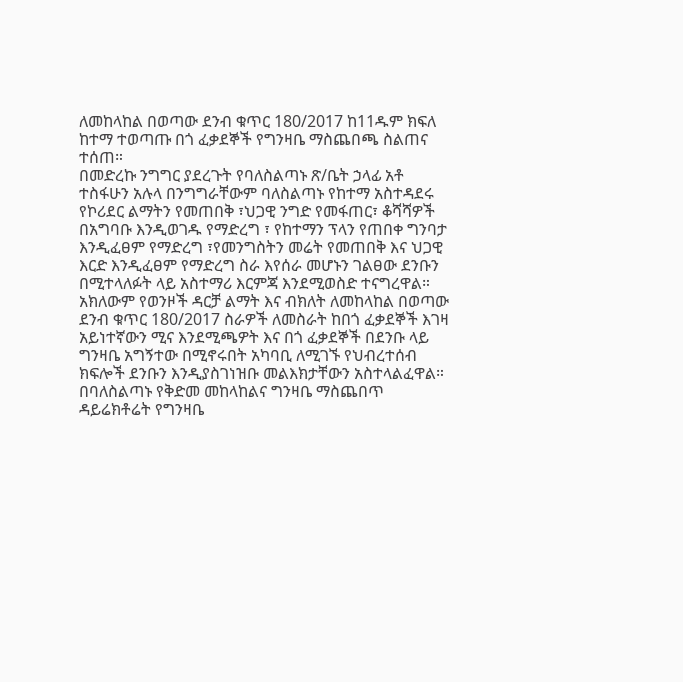ለመከላከል በወጣው ደንብ ቁጥር 180/2017 ከ11ዱም ክፍለ ከተማ ተወጣጡ በጎ ፈቃደኞች የግንዛቤ ማስጨበጫ ስልጠና ተሰጠ።
በመድረኩ ንግግር ያደረጉት የባለስልጣኑ ጽ/ቤት ኃላፊ አቶ ተስፋሁን አሉላ በንግግራቸውም ባለስልጣኑ የከተማ አስተዳደሩ የኮሪደር ልማትን የመጠበቅ ፣ህጋዊ ንግድ የመፋጠር፣ ቆሻሻዎች በአግባቡ እንዲወገዱ የማድረግ ፣ የከተማን ፕላን የጠበቀ ግንባታ እንዲፈፀም የማድረግ ፣የመንግስትን መሬት የመጠበቅ እና ህጋዊ እርድ እንዲፈፀም የማድረግ ስራ እየሰራ መሆኑን ገልፀው ደንቡን በሚተላለፉት ላይ አስተማሪ እርምጃ እንደሚወስድ ተናግረዋል።
አክለውም የወንዞች ዳርቻ ልማት እና ብክለት ለመከላከል በወጣው ደንብ ቁጥር 180/2017 ስራዎች ለመስራት ከበጎ ፈቃደኞች እገዛ አይነተኛውን ሚና እንደሚጫዎት እና በጎ ፈቃደኞች በደንቡ ላይ ግንዛቤ አግኝተው በሚኖሩበት አካባቢ ለሚገኙ የህብረተሰብ ክፍሎች ደንቡን እንዲያስገነዝቡ መልእክታቸውን አስተላልፈዋል።
በባለስልጣኑ የቅድመ መከላከልና ግንዛቤ ማስጨበጥ ዳይሬክቶሬት የግንዛቤ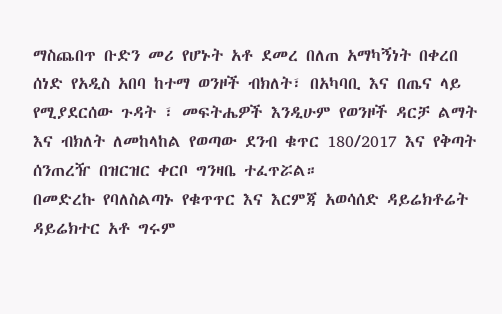ማስጨበጥ ቡድን መሪ የሆኑት አቶ ደመረ በለጠ አማካኝነት በቀረበ ሰነድ የአዲስ አበባ ከተማ ወንዞች ብክለት፣ በአካባቢ እና በጤና ላይ የሚያደርሰው ጉዳት ፣ መፍትሔዎች እንዲሁም የወንዞች ዳርቻ ልማት እና ብክለት ለመከላከል የወጣው ደንብ ቁጥር 180/2017 እና የቅጣት ሰንጠረዥ በዝርዝር ቀርቦ ግንዛቤ ተፈጥሯል።
በመድረኩ የባለስልጣኑ የቁጥጥር እና እርምጃ አወሳሰድ ዳይሬክቶሬት ዳይሬክተር አቶ ግሩም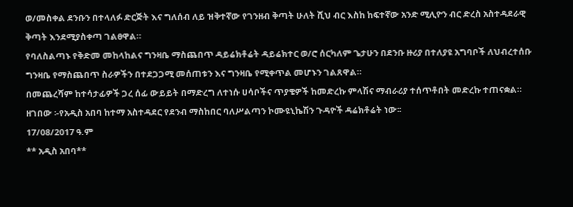ወ/መስቀል ደንቡን በተላለፉ ድርጅት እና ግለሰብ ለይ ዝቅተኛው የገንዘብ ቅጣት ሁለት ሺህ ብር እስከ ከፍተኛው አንድ ሚሊዮን ብር ድረስ አስተዳደራዊ ቅጣት እንደሚያስቀጣ ገልፀዋል።
የባለስልጣኑ የቅድመ መከላከልና ግንዛቤ ማስጨበጥ ዳይሬክቶሬት ዳይሬክተር ወ/ሮ ሰርካለም ጌታሁን በደንቡ ዙሪያ በተለያዩ አግባቦች ለህብረተሰቡ ግንዛቤ የማስጨበጥ ስራዎችን በተደጋጋሚ መሰጠቱን እና ግንዛቤ የሚቀጥል መሆኑን ገልጸዋል።
በመጨረሻም ከተሳታፊዎች ጋረ ሰፊ ውይይት በማድረግ ለተነሱ ሀሳቦችና ጥያቄዎች ከመድረኩ ምላሽና ማብራሪያ ተሰጥቶበት መድረኩ ተጠናቋል።
ዘገበው ፡-የአዲስ አበባ ከተማ አስተዳደር የደንብ ማስከበር ባለሥልጣን ኮሙዩኒኬሽን ጉዳዮች ዳሬክቶሬት ነው፡፡
17/08/2017 ዓ.ም
** አዲስ አበባ**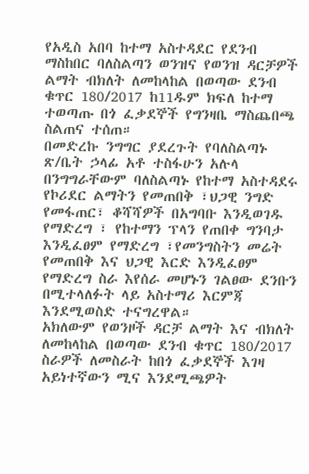የአዲስ አበባ ከተማ አስተዳደር የደንብ ማስከበር ባለስልጣን ወንዝና የወንዝ ዳርቻዎች ልማት ብክለት ለመከላከል በወጣው ደንብ ቁጥር 180/2017 ከ11ዱም ክፍለ ከተማ ተወጣጡ በጎ ፈቃደኞች የግንዛቤ ማስጨበጫ ስልጠና ተሰጠ።
በመድረኩ ንግግር ያደረጉት የባለስልጣኑ ጽ/ቤት ኃላፊ አቶ ተስፋሁን አሉላ በንግግራቸውም ባለስልጣኑ የከተማ አስተዳደሩ የኮሪደር ልማትን የመጠበቅ ፣ህጋዊ ንግድ የመፋጠር፣ ቆሻሻዎች በአግባቡ እንዲወገዱ የማድረግ ፣ የከተማን ፕላን የጠበቀ ግንባታ እንዲፈፀም የማድረግ ፣የመንግስትን መሬት የመጠበቅ እና ህጋዊ እርድ እንዲፈፀም የማድረግ ስራ እየሰራ መሆኑን ገልፀው ደንቡን በሚተላለፉት ላይ አስተማሪ እርምጃ እንደሚወስድ ተናግረዋል።
አክለውም የወንዞች ዳርቻ ልማት እና ብክለት ለመከላከል በወጣው ደንብ ቁጥር 180/2017 ስራዎች ለመስራት ከበጎ ፈቃደኞች እገዛ አይነተኛውን ሚና እንደሚጫዎት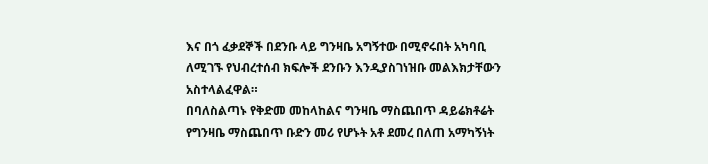እና በጎ ፈቃደኞች በደንቡ ላይ ግንዛቤ አግኝተው በሚኖሩበት አካባቢ ለሚገኙ የህብረተሰብ ክፍሎች ደንቡን እንዲያስገነዝቡ መልእክታቸውን አስተላልፈዋል።
በባለስልጣኑ የቅድመ መከላከልና ግንዛቤ ማስጨበጥ ዳይሬክቶሬት የግንዛቤ ማስጨበጥ ቡድን መሪ የሆኑት አቶ ደመረ በለጠ አማካኝነት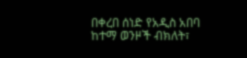በቀረበ ሰነድ የአዲስ አበባ ከተማ ወንዞች ብክለት፣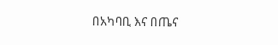በአካባቢ እና በጤና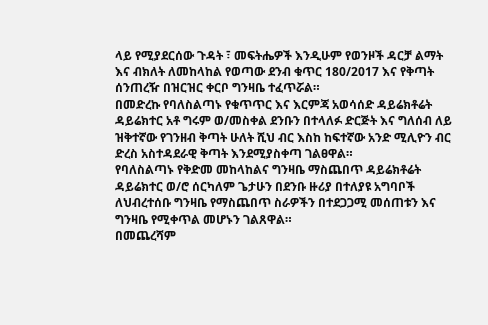ላይ የሚያደርሰው ጉዳት ፣ መፍትሔዎች እንዲሁም የወንዞች ዳርቻ ልማት እና ብክለት ለመከላከል የወጣው ደንብ ቁጥር 180/2017 እና የቅጣት ሰንጠረዥ በዝርዝር ቀርቦ ግንዛቤ ተፈጥሯል።
በመድረኩ የባለስልጣኑ የቁጥጥር እና እርምጃ አወሳሰድ ዳይሬክቶሬት ዳይሬክተር አቶ ግሩም ወ/መስቀል ደንቡን በተላለፉ ድርጅት እና ግለሰብ ለይ ዝቅተኛው የገንዘብ ቅጣት ሁለት ሺህ ብር እስከ ከፍተኛው አንድ ሚሊዮን ብር ድረስ አስተዳደራዊ ቅጣት እንደሚያስቀጣ ገልፀዋል።
የባለስልጣኑ የቅድመ መከላከልና ግንዛቤ ማስጨበጥ ዳይሬክቶሬት ዳይሬክተር ወ/ሮ ሰርካለም ጌታሁን በደንቡ ዙሪያ በተለያዩ አግባቦች ለህብረተሰቡ ግንዛቤ የማስጨበጥ ስራዎችን በተደጋጋሚ መሰጠቱን እና ግንዛቤ የሚቀጥል መሆኑን ገልጸዋል።
በመጨረሻም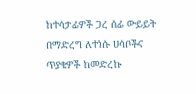ከተሳታፊዎች ጋረ ሰፊ ውይይት በማድረግ ለተነሱ ሀሳቦችና ጥያቄዎች ከመድረኩ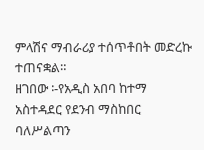ምላሽና ማብራሪያ ተሰጥቶበት መድረኩ ተጠናቋል።
ዘገበው ፡-የአዲስ አበባ ከተማ አስተዳደር የደንብ ማስከበር ባለሥልጣን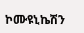ኮሙዩኒኬሽን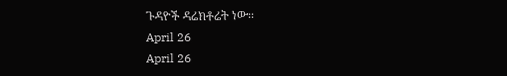ጉዳዮች ዳሬክቶሬት ነው፡፡
April 26
April 26